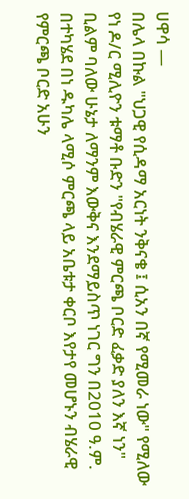ሀዋሳ —
በሌላ በኩል "ህጋዊ የሲዳማ አርነት ንቅናቄ ፤ ሲአን በኛ የሚመራ ነው" የሚለው የነ ዶ/ር ሚሊዮን ቱማቶ ቡድን "የብሄራዊ ምርጫ ቦርድ ፈቃድ ያለን እኛ ነን" ቢልም ባለው ሁኔታ ለማንም እውቅና እንደማይስጥ ነገር ግን በ2010 ዓ.ም. በተካሄደ በነ ዱካሌ ላሚሶ ምርጫ ላይ አቤቱታ ቀርቦ እየታየ መሆኑን ብሄራዊ የምርጫ ቦርድ አሁን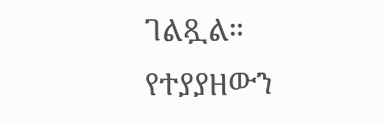ገልጿል።
የተያያዘውን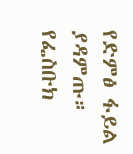የድምፅ ፋይል ያዳምጡ።
የፌስቡክ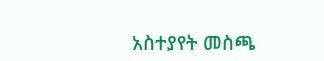አስተያየት መስጫ